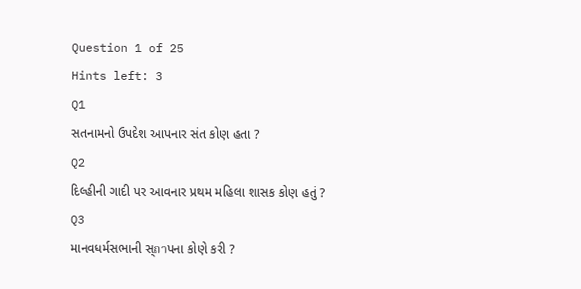Question 1 of 25
Hints left: 3
Q1
સતનામનો ઉપદેશ આપનાર સંત કોણ હતા ?
Q2
દિલ્હીની ગાદી પર આવનાર પ્રથમ મહિલા શાસક કોણ હતું ?
Q3
માનવધર્મસભાની સ્ถาપના કોણે કરી ?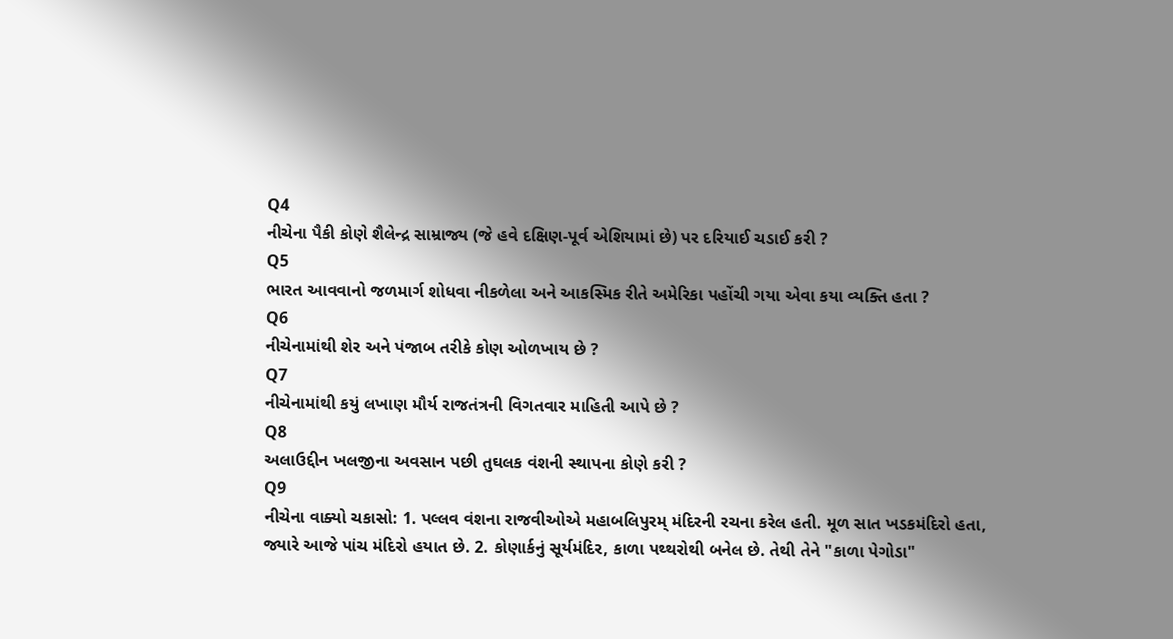Q4
નીચેના પૈકી કોણે શૈલેન્દ્ર સામ્રાજ્ય (જે હવે દક્ષિણ-પૂર્વ એશિયામાં છે) પર દરિયાઈ ચડાઈ કરી ?
Q5
ભારત આવવાનો જળમાર્ગ શોધવા નીકળેલા અને આકસ્મિક રીતે અમેરિકા પહોંચી ગયા એવા કયા વ્યક્તિ હતા ?
Q6
નીચેનામાંથી શેર અને પંજાબ તરીકે કોણ ઓળખાય છે ?
Q7
નીચેનામાંથી કયું લખાણ મૌર્ય રાજતંત્રની વિગતવાર માહિતી આપે છે ?
Q8
અલાઉદ્દીન ખલજીના અવસાન પછી તુઘલક વંશની સ્થાપના કોણે કરી ?
Q9
નીચેના વાક્યો ચકાસો: 1. પલ્લવ વંશના રાજવીઓએ મહાબલિપુરમ્ મંદિરની રચના કરેલ હતી. મૂળ સાત ખડકમંદિરો હતા, જ્યારે આજે પાંચ મંદિરો હયાત છે. 2. કોણાર્કનું સૂર્યમંદિર, કાળા પથ્થરોથી બનેલ છે. તેથી તેને "કાળા પેગોડા"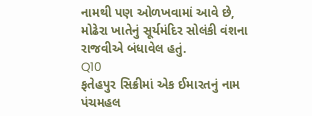નામથી પણ ઓળખવામાં આવે છે, મોઢેરા ખાતેનું સૂર્યમંદિર સોલંકી વંશના રાજવીએ બંધાવેલ હતું.
Q10
ફતેહપુર સિક્રીમાં એક ઈમારતનું નામ પંચમહલ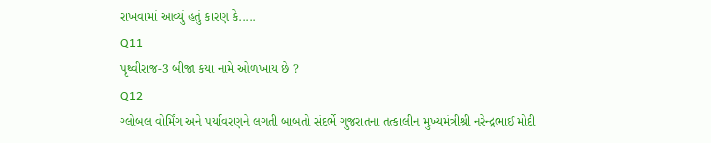રાખવામાં આવ્યું હતું કારણ કે.....
Q11
પૃથ્વીરાજ-3 બીજા કયા નામે ઓળખાય છે ?
Q12
ગ્લોબલ વોર્મિંગ અને પર્યાવરણને લગતી બાબતો સંદર્ભે ગુજરાતના તત્કાલીન મુખ્યમંત્રીશ્રી નરેન્દ્રભાઈ મોદી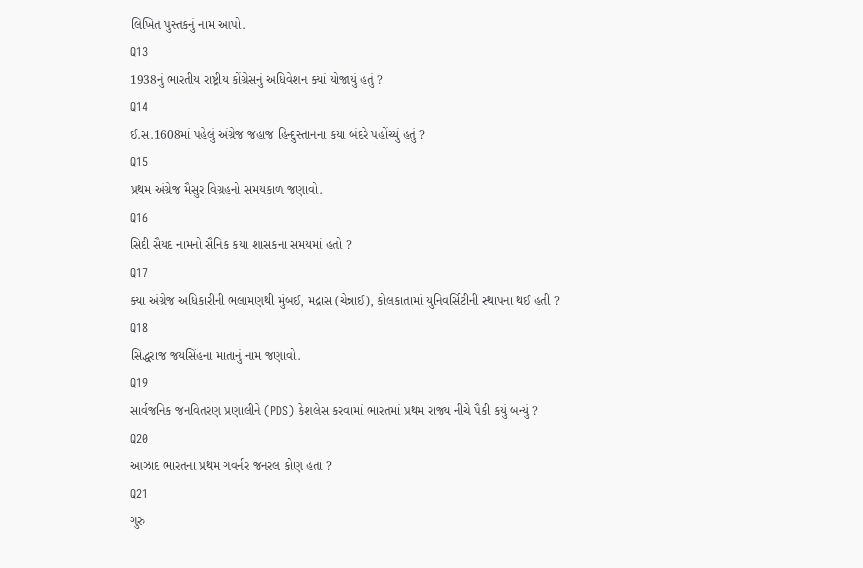લિખિત પુસ્તકનું નામ આપો.
Q13
1938નું ભારતીય રાષ્ટ્રીય કોંગ્રેસનું અધિવેશન ક્યાં યોજાયું હતું ?
Q14
ઈ.સ.1608માં પહેલું અંગ્રેજ જહાજ હિન્દુસ્તાનના કયા બંદરે પહોંચ્યું હતું ?
Q15
પ્રથમ અંગ્રેજ મૈસુર વિગ્રહનો સમયકાળ જણાવો.
Q16
સિદી સૈયદ નામનો સૈનિક કયા શાસકના સમયમાં હતો ?
Q17
ક્યા અંગ્રેજ અધિકારીની ભલામણથી મુંબઈ, મદ્રાસ (ચેન્નાઈ), કોલકાતામાં યુનિવર્સિટીની સ્થાપના થઈ હતી ?
Q18
સિદ્ધરાજ જયસિંહના માતાનું નામ જણાવો.
Q19
સાર્વજનિક જનવિતરણ પ્રણાલીને (PDS) કેશલેસ કરવામાં ભારતમાં પ્રથમ રાજ્ય નીચે પૈકી કયું બન્યું ?
Q20
આઝાદ ભારતના પ્રથમ ગવર્નર જનરલ કોણ હતા ?
Q21
ગુરુ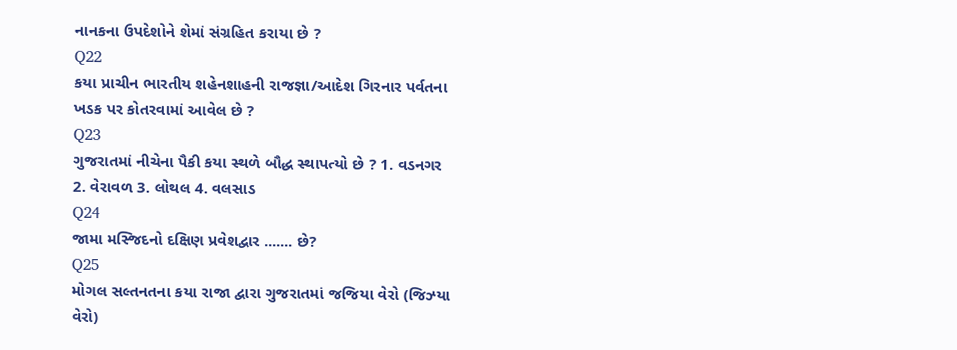નાનકના ઉપદેશોને શેમાં સંગ્રહિત કરાયા છે ?
Q22
કયા પ્રાચીન ભારતીય શહેનશાહની રાજજ્ઞા/આદેશ ગિરનાર પર્વતના ખડક પર કોતરવામાં આવેલ છે ?
Q23
ગુજરાતમાં નીચેના પૈકી કયા સ્થળે બૌદ્ધ સ્થાપત્યો છે ? 1. વડનગર 2. વેરાવળ 3. લોથલ 4. વલસાડ
Q24
જામા મસ્જિદનો દક્ષિણ પ્રવેશદ્વાર ....... છે?
Q25
મોગલ સલ્તનતના કયા રાજા દ્વારા ગુજરાતમાં જજિયા વેરો (જિઝ્યા વેરો)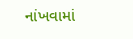નાંખવામાં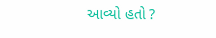આવ્યો હતો ?